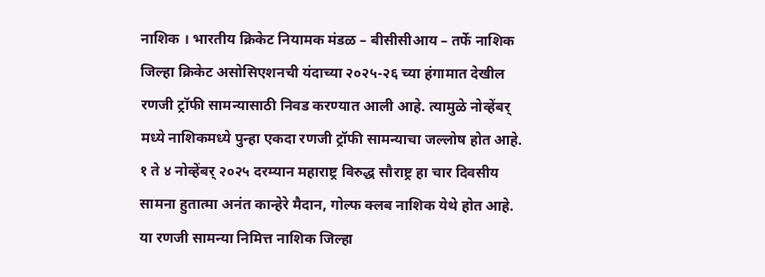नाशिक । भारतीय क्रिकेट नियामक मंडळ – बीसीसीआय – तर्फे नाशिक जिल्हा क्रिकेट असोसिएशनची यंदाच्या २०२५-२६ च्या हंगामात देखील रणजी ट्रॉफी सामन्यासाठी निवड करण्यात आली आहे. त्यामुळे नोव्हेंबर् मध्ये नाशिकमध्ये पुन्हा एकदा रणजी ट्रॉफी सामन्याचा जल्लोष होत आहे. १ ते ४ नोव्हेंबर् २०२५ दरम्यान महाराष्ट्र विरुद्ध सौराष्ट्र हा चार दिवसीय सामना हुतात्मा अनंत कान्हेरे मैदान, गोल्फ क्लब नाशिक येथे होत आहे.
या रणजी सामन्या निमित्त नाशिक जिल्हा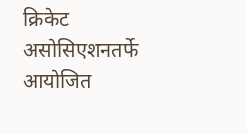क्रिकेट असोसिएशनतर्फे आयोजित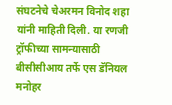संघटनेचे चेअरमन विनोद शहा यांनी माहिती दिली. या रणजी ट्रॉफीच्या सामन्यासाठी बीसीसीआय तर्फे एस डॅनियल मनोहर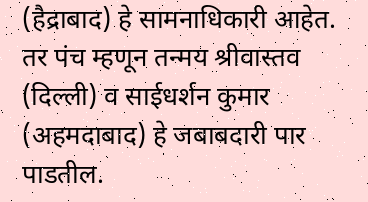(हैद्राबाद) हे सामनाधिकारी आहेत. तर पंच म्हणून तन्मय श्रीवास्तव (दिल्ली) व साईधर्शन कुमार (अहमदाबाद) हे जबाबदारी पार पाडतील.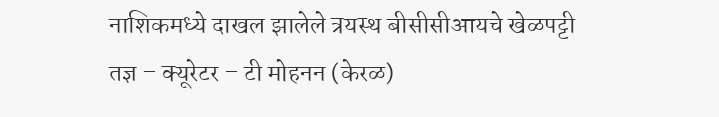नाशिकमध्ये दाखल झालेले त्रयस्थ बीसीसीआयचे खेळपट्टी तज्ञ – क्यूरेटर – टी मोहनन (केरळ)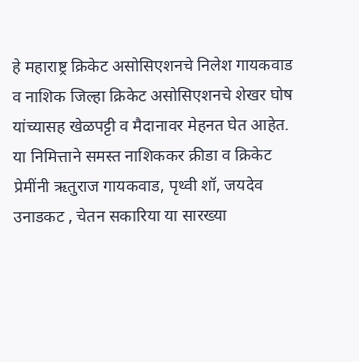हे महाराष्ट्र क्रिकेट असोसिएशनचे निलेश गायकवाड व नाशिक जिल्हा क्रिकेट असोसिएशनचे शेखर घोष यांच्यासह खेळपट्टी व मैदानावर मेहनत घेत आहेत.
या निमित्ताने समस्त नाशिककर क्रीडा व क्रिकेट प्रेमींनी ऋतुराज गायकवाड, पृथ्वी शॉ, जयदेव उनाडकट , चेतन सकारिया या सारख्या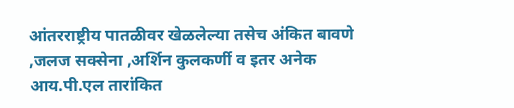आंतरराष्ट्रीय पातळीवर खेळलेल्या तसेच अंकित बावणे ,जलज सक्सेना ,अर्शिन कुलकर्णी व इतर अनेक आय.पी.एल तारांकित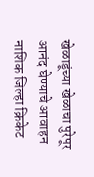खेळाडूंच्या खेळाचा पुरेपूर आनंद घेण्याचे आवाहन नाशिक जिल्हा क्रिकेट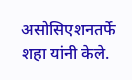असोसिएशनतर्फे शहा यांनी केले.